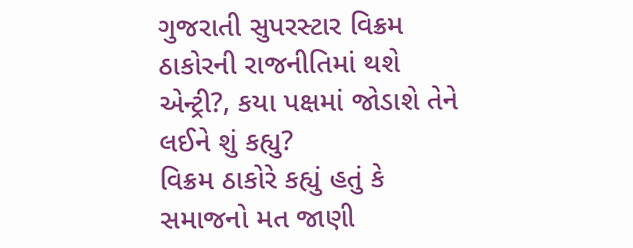ગુજરાતી સુપરસ્ટાર વિક્રમ ઠાકોરની રાજનીતિમાં થશે એન્ટ્રી?, કયા પક્ષમાં જોડાશે તેને લઈને શું કહ્યુ?
વિક્રમ ઠાકોરે કહ્યું હતું કે સમાજનો મત જાણી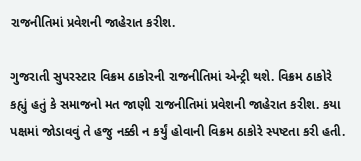રાજનીતિમાં પ્રવેશની જાહેરાત કરીશ.

ગુજરાતી સુપરસ્ટાર વિક્રમ ઠાકોરની રાજનીતિમાં એન્ટ્રી થશે. વિક્રમ ઠાકોરે કહ્યું હતું કે સમાજનો મત જાણી રાજનીતિમાં પ્રવેશની જાહેરાત કરીશ. કયા પક્ષમાં જોડાવવું તે હજુ નક્કી ન કર્યું હોવાની વિક્રમ ઠાકોરે સ્પષ્ટતા કરી હતી.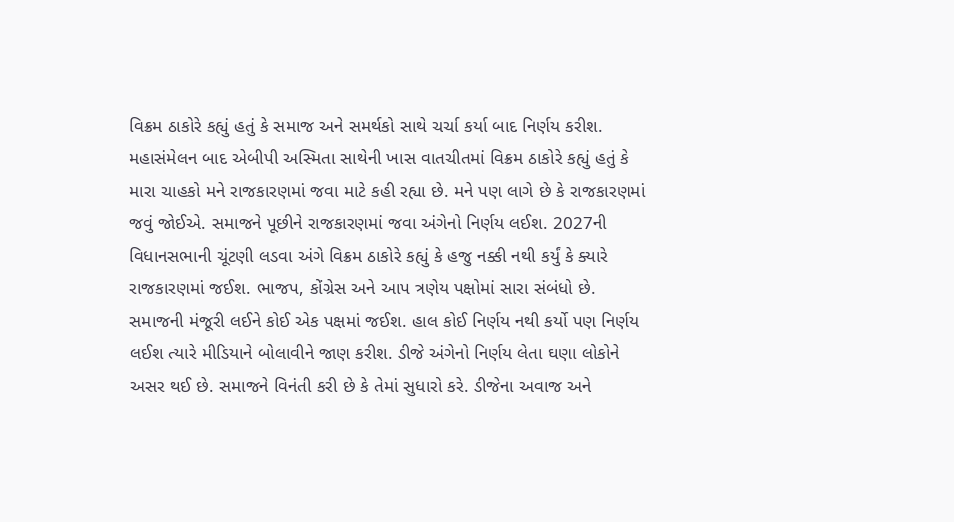વિક્રમ ઠાકોરે કહ્યું હતું કે સમાજ અને સમર્થકો સાથે ચર્ચા કર્યા બાદ નિર્ણય કરીશ. મહાસંમેલન બાદ એબીપી અસ્મિતા સાથેની ખાસ વાતચીતમાં વિક્રમ ઠાકોરે કહ્યું હતું કે મારા ચાહકો મને રાજકારણમાં જવા માટે કહી રહ્યા છે. મને પણ લાગે છે કે રાજકારણમાં જવું જોઈએ. સમાજને પૂછીને રાજકારણમાં જવા અંગેનો નિર્ણય લઈશ. 2027ની વિધાનસભાની ચૂંટણી લડવા અંગે વિક્રમ ઠાકોરે કહ્યું કે હજુ નક્કી નથી કર્યું કે ક્યારે રાજકારણમાં જઈશ. ભાજપ, કોંગ્રેસ અને આપ ત્રણેય પક્ષોમાં સારા સંબંધો છે. સમાજની મંજૂરી લઈને કોઈ એક પક્ષમાં જઈશ. હાલ કોઈ નિર્ણય નથી કર્યો પણ નિર્ણય લઈશ ત્યારે મીડિયાને બોલાવીને જાણ કરીશ. ડીજે અંગેનો નિર્ણય લેતા ઘણા લોકોને અસર થઈ છે. સમાજને વિનંતી કરી છે કે તેમાં સુધારો કરે. ડીજેના અવાજ અને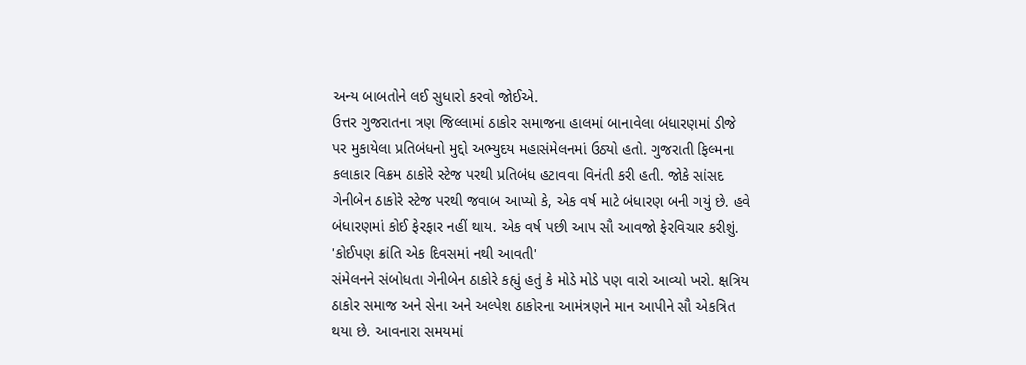અન્ય બાબતોને લઈ સુધારો કરવો જોઈએ.
ઉત્તર ગુજરાતના ત્રણ જિલ્લામાં ઠાકોર સમાજના હાલમાં બાનાવેલા બંધારણમાં ડીજે પર મુકાયેલા પ્રતિબંધનો મુદ્દો અભ્યુદય મહાસંમેલનમાં ઉઠ્યો હતો. ગુજરાતી ફિલ્મના કલાકાર વિક્રમ ઠાકોરે સ્ટેજ પરથી પ્રતિબંધ હટાવવા વિનંતી કરી હતી. જોકે સાંસદ ગેનીબેન ઠાકોરે સ્ટેજ પરથી જવાબ આપ્યો કે, એક વર્ષ માટે બંધારણ બની ગયું છે. હવે બંધારણમાં કોઈ ફેરફાર નહીં થાય. એક વર્ષ પછી આપ સૌ આવજો ફેરવિચાર કરીશું.
'કોઈપણ ક્રાંતિ એક દિવસમાં નથી આવતી'
સંમેલનને સંબોધતા ગેનીબેન ઠાકોરે કહ્યું હતું કે મોડે મોડે પણ વારો આવ્યો ખરો. ક્ષત્રિય ઠાકોર સમાજ અને સેના અને અલ્પેશ ઠાકોરના આમંત્રણને માન આપીને સૌ એકત્રિત થયા છે. આવનારા સમયમાં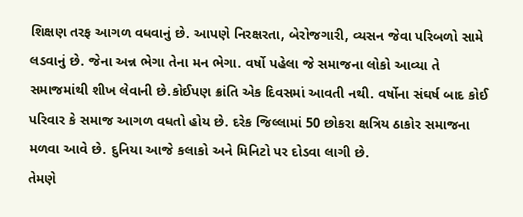શિક્ષણ તરફ આગળ વધવાનું છે. આપણે નિરક્ષરતા, બેરોજગારી, વ્યસન જેવા પરિબળો સામે લડવાનું છે. જેના અન્ન ભેગા તેના મન ભેગા. વર્ષો પહેલા જે સમાજના લોકો આવ્યા તે સમાજમાંથી શીખ લેવાની છે.કોઈપણ ક્રાંતિ એક દિવસમાં આવતી નથી. વર્ષોના સંઘર્ષ બાદ કોઈ પરિવાર કે સમાજ આગળ વધતો હોય છે. દરેક જિલ્લામાં 50 છોકરા ક્ષત્રિય ઠાકોર સમાજના મળવા આવે છે. દુનિયા આજે કલાકો અને મિનિટો પર દોડવા લાગી છે.
તેમણે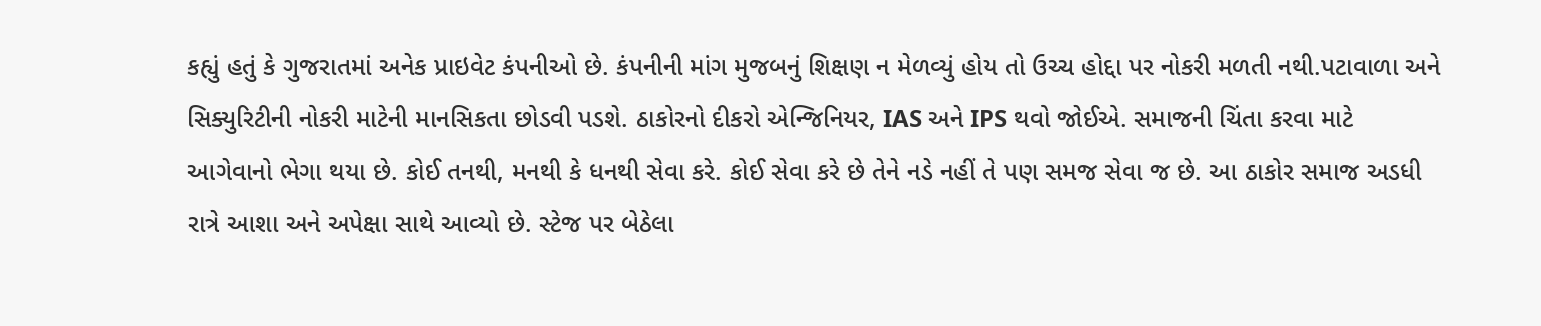કહ્યું હતું કે ગુજરાતમાં અનેક પ્રાઇવેટ કંપનીઓ છે. કંપનીની માંગ મુજબનું શિક્ષણ ન મેળવ્યું હોય તો ઉચ્ચ હોદ્દા પર નોકરી મળતી નથી.પટાવાળા અને સિક્યુરિટીની નોકરી માટેની માનસિકતા છોડવી પડશે. ઠાકોરનો દીકરો એન્જિનિયર, IAS અને IPS થવો જોઈએ. સમાજની ચિંતા કરવા માટે આગેવાનો ભેગા થયા છે. કોઈ તનથી, મનથી કે ધનથી સેવા કરે. કોઈ સેવા કરે છે તેને નડે નહીં તે પણ સમજ સેવા જ છે. આ ઠાકોર સમાજ અડધી રાત્રે આશા અને અપેક્ષા સાથે આવ્યો છે. સ્ટેજ પર બેઠેલા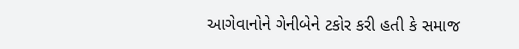આગેવાનોને ગેનીબેને ટકોર કરી હતી કે સમાજ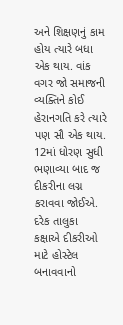અને શિક્ષણનું કામ હોય ત્યારે બધા એક થાય. વાંક વગર જો સમાજની વ્યક્તિને કોઈ હેરાનગતિ કરે ત્યારે પણ સૌ એક થાય. 12માં ધોરણ સુધી ભણાવ્યા બાદ જ દીકરીના લગ્ન કરાવવા જોઈએ. દરેક તાલુકા કક્ષાએ દીકરીઓ માટે હોસ્ટેલ બનાવવાનો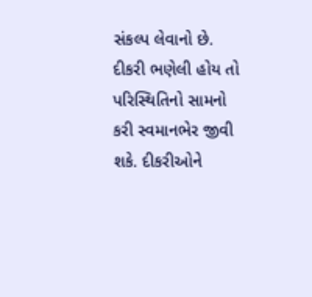સંકલ્પ લેવાનો છે. દીકરી ભણેલી હોય તો પરિસ્થિતિનો સામનો કરી સ્વમાનભેર જીવી શકે. દીકરીઓને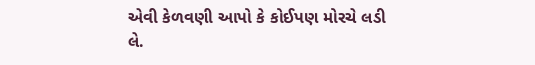એવી કેળવણી આપો કે કોઈપણ મોરચે લડી લે.